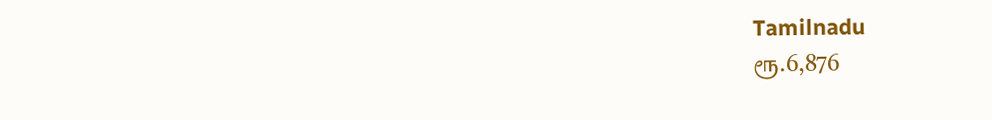Tamilnadu
ரூ.6,876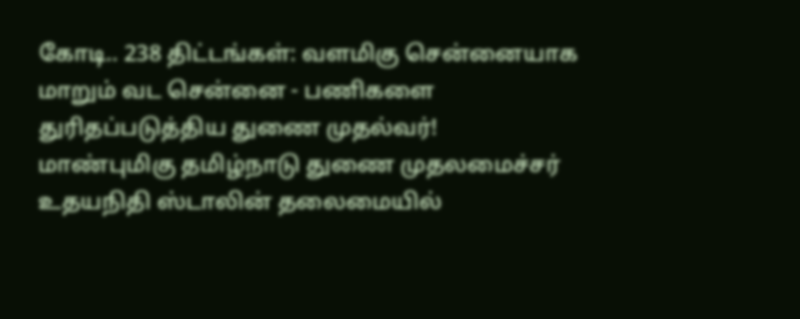கோடி.. 238 திட்டங்கள்: வளமிகு சென்னையாக மாறும் வட சென்னை - பணிகளை துரிதப்படுத்திய துணை முதல்வர்!
மாண்புமிகு தமிழ்நாடு துணை முதலமைச்சர் உதயநிதி ஸ்டாலின் தலைமையில்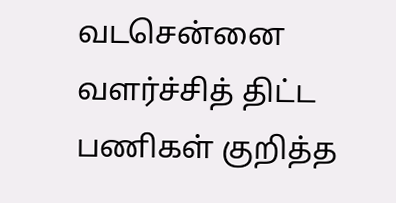வடசென்னை வளர்ச்சித் திட்ட பணிகள் குறித்த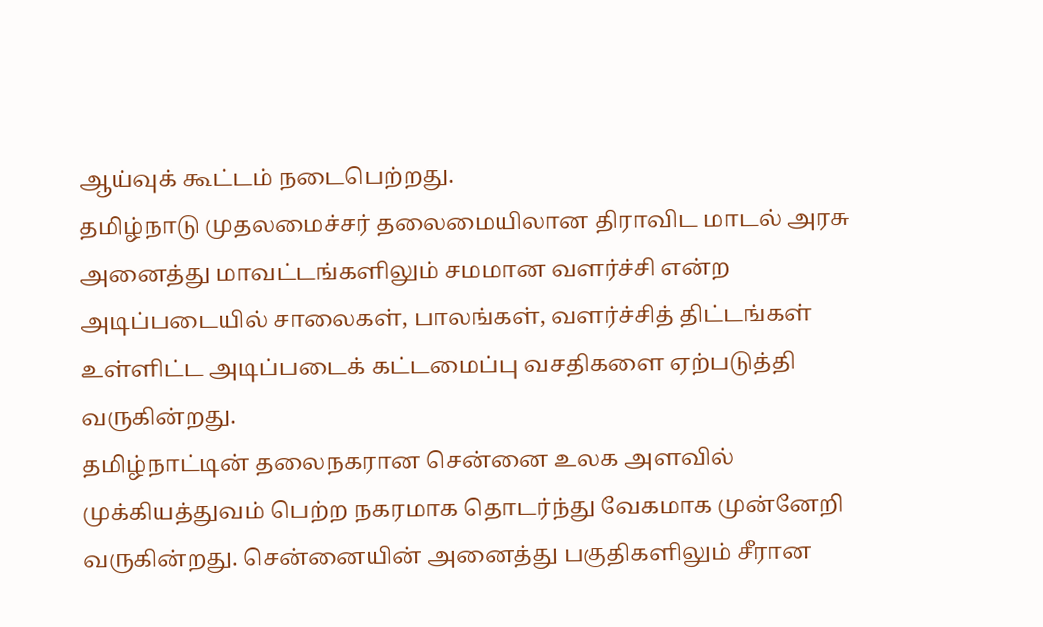ஆய்வுக் கூட்டம் நடைபெற்றது.
தமிழ்நாடு முதலமைச்சர் தலைமையிலான திராவிட மாடல் அரசு அனைத்து மாவட்டங்களிலும் சமமான வளர்ச்சி என்ற அடிப்படையில் சாலைகள், பாலங்கள், வளர்ச்சித் திட்டங்கள் உள்ளிட்ட அடிப்படைக் கட்டமைப்பு வசதிகளை ஏற்படுத்தி வருகின்றது.
தமிழ்நாட்டின் தலைநகரான சென்னை உலக அளவில் முக்கியத்துவம் பெற்ற நகரமாக தொடர்ந்து வேகமாக முன்னேறி வருகின்றது. சென்னையின் அனைத்து பகுதிகளிலும் சீரான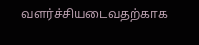வளர்ச்சியடைவதற்காக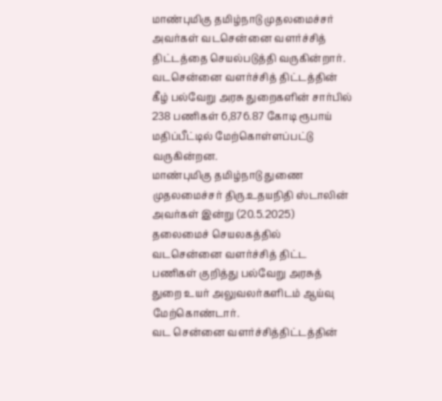மாண்புமிகு தமிழ்நாடு முதலமைச்சர் அவர்கள் வடசென்னை வளர்ச்சித் திட்டத்தை செயல்படுத்தி வருகின்றார்.
வடசென்னை வளர்ச்சித் திட்டத்தின் கீழ் பல்வேறு அரசு துறைகளின் சார்பில் 238 பணிகள் 6,876.87 கோடி ரூபாய் மதிப்பீட்டில் மேற்கொள்ளப்பட்டு வருகின்றன.
மாண்புமிகு தமிழ்நாடு துணை முதலமைச்சர் திரு.உதயநிதி ஸ்டாலின் அவர்கள் இன்று (20.5.2025) தலைமைச் செயலகத்தில் வடசென்னை வளர்ச்சித் திட்ட பணிகள் குறித்து பல்வேறு அரசுத் துறை உயர் அலுவலர்களிடம் ஆய்வு மேற்கொண்டார்.
வட சென்னை வளர்ச்சித்திட்டத்தின்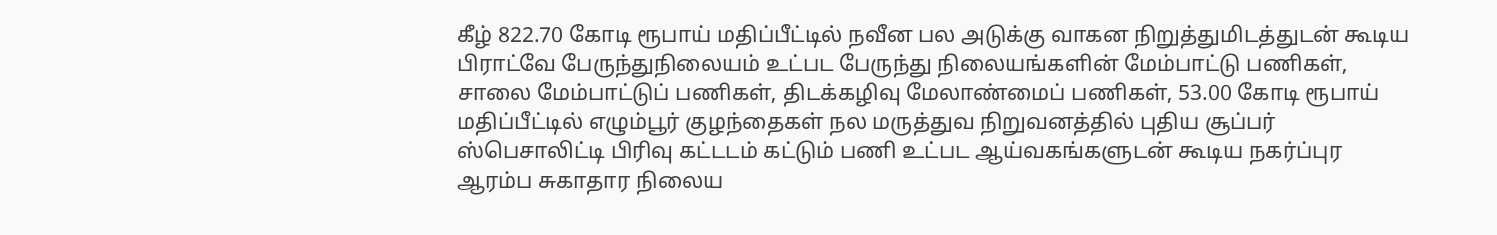கீழ் 822.70 கோடி ரூபாய் மதிப்பீட்டில் நவீன பல அடுக்கு வாகன நிறுத்துமிடத்துடன் கூடிய பிராட்வே பேருந்துநிலையம் உட்பட பேருந்து நிலையங்களின் மேம்பாட்டு பணிகள், சாலை மேம்பாட்டுப் பணிகள், திடக்கழிவு மேலாண்மைப் பணிகள், 53.00 கோடி ரூபாய் மதிப்பீட்டில் எழும்பூர் குழந்தைகள் நல மருத்துவ நிறுவனத்தில் புதிய சூப்பர் ஸ்பெசாலிட்டி பிரிவு கட்டடம் கட்டும் பணி உட்பட ஆய்வகங்களுடன் கூடிய நகர்ப்புர ஆரம்ப சுகாதார நிலைய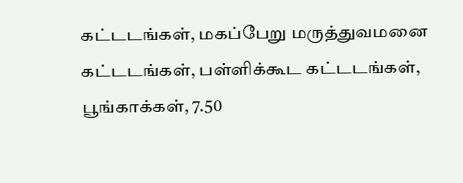கட்டடங்கள், மகப்பேறு மருத்துவமனை கட்டடங்கள், பள்ளிக்கூட கட்டடங்கள், பூங்காக்கள், 7.50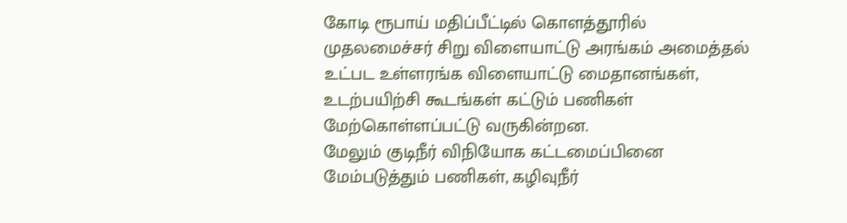கோடி ரூபாய் மதிப்பீட்டில் கொளத்தூரில் முதலமைச்சர் சிறு விளையாட்டு அரங்கம் அமைத்தல் உட்பட உள்ளரங்க விளையாட்டு மைதானங்கள், உடற்பயிற்சி கூடங்கள் கட்டும் பணிகள் மேற்கொள்ளப்பட்டு வருகின்றன.
மேலும் குடிநீர் விநியோக கட்டமைப்பினை மேம்படுத்தும் பணிகள், கழிவுநீர்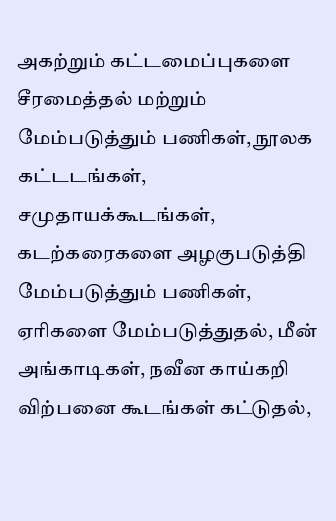அகற்றும் கட்டமைப்புகளை சீரமைத்தல் மற்றும் மேம்படுத்தும் பணிகள், நூலக கட்டடங்கள், சமுதாயக்கூடங்கள், கடற்கரைகளை அழகுபடுத்தி மேம்படுத்தும் பணிகள், ஏரிகளை மேம்படுத்துதல், மீன் அங்காடிகள், நவீன காய்கறி விற்பனை கூடங்கள் கட்டுதல்,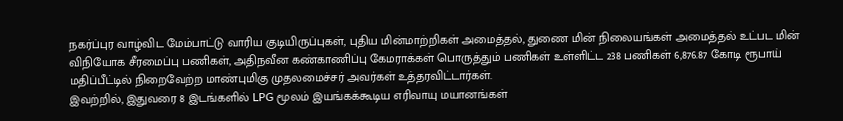நகர்ப்புர வாழ்விட மேம்பாட்டு வாரிய குடியிருப்புகள், புதிய மின்மாற்றிகள் அமைத்தல், துணை மின் நிலையங்கள் அமைத்தல் உட்பட மின் விநியோக சீரமைப்பு பணிகள், அதிநவீன கண்காணிப்பு கேமராக்கள் பொருத்தும் பணிகள் உள்ளிட்ட 238 பணிகள் 6,876.87 கோடி ரூபாய் மதிப்பீட்டில் நிறைவேற்ற மாண்புமிகு முதலமைச்சர் அவர்கள் உத்தரவிட்டார்கள்.
இவற்றில், இதுவரை 8 இடங்களில் LPG மூலம் இயங்கக்கூடிய எரிவாயு மயானங்கள்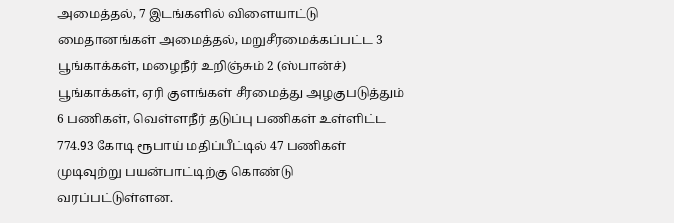அமைத்தல், 7 இடங்களில் விளையாட்டு மைதானங்கள் அமைத்தல், மறுசீரமைக்கப்பட்ட 3 பூங்காக்கள், மழைநீர் உறிஞ்சும் 2 (ஸ்பான்ச்) பூங்காக்கள், ஏரி குளங்கள் சீரமைத்து அழகுபடுத்தும் 6 பணிகள், வெள்ளநீர் தடுப்பு பணிகள் உள்ளிட்ட 774.93 கோடி ரூபாய் மதிப்பீட்டில் 47 பணிகள் முடிவுற்று பயன்பாட்டிற்கு கொண்டு வரப்பட்டுள்ளன.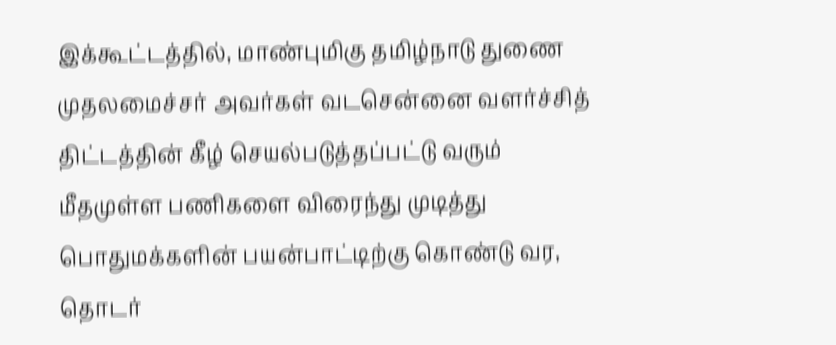இக்கூட்டத்தில், மாண்புமிகு தமிழ்நாடு துணை முதலமைச்சர் அவர்கள் வடசென்னை வளர்ச்சித் திட்டத்தின் கீழ் செயல்படுத்தப்பட்டு வரும் மீதமுள்ள பணிகளை விரைந்து முடித்து பொதுமக்களின் பயன்பாட்டிற்கு கொண்டு வர, தொடர்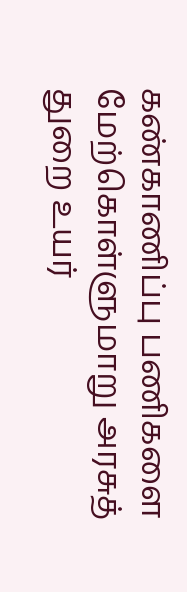கண்காணிப்பு பணிகளை மேற்கொள்ளுமாறு அரசுத் துறை உயர்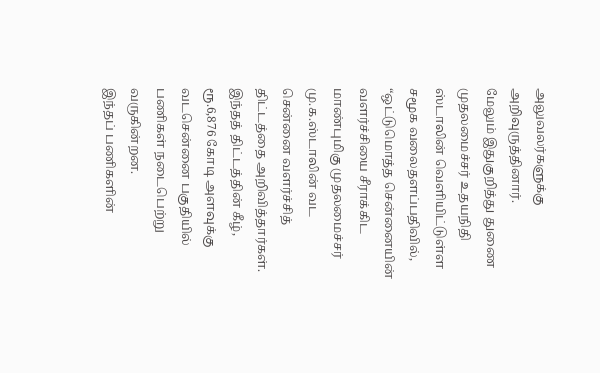அலுவலர்களுக்கு அறிவுருத்தினார்.
மேலும் இதுகுறித்து துணை முதலமைச்சர் உதயநிதி ஸ்டாலின் வெளியிட்டுள்ள சமூக வலைதளப்பதிவில், “ஒட்டுமொத்த சென்னையின் வளர்ச்சியை சீராக்கிட மாண்புமிகு முதலமைச்சர் மு.க.ஸ்டாலின் வட சென்னை வளர்ச்சித் திட்டத்தை அறிவித்தார்கள். இந்தத் திட்டத்தின் கீழ், ரூ.6,876 கோடி அளவுக்கு வடசென்னை பகுதியில் பணிகள் நடைபெற்று வருகின்றன.
இந்தப் பணிகளின்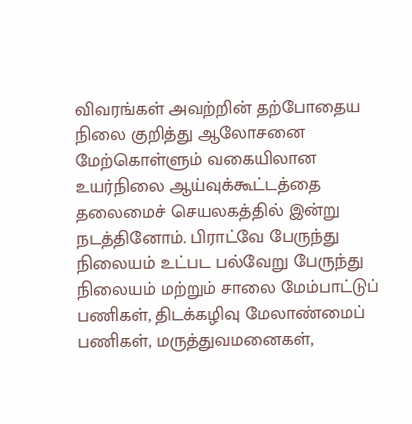விவரங்கள் அவற்றின் தற்போதைய நிலை குறித்து ஆலோசனை மேற்கொள்ளும் வகையிலான உயர்நிலை ஆய்வுக்கூட்டத்தை தலைமைச் செயலகத்தில் இன்று நடத்தினோம். பிராட்வே பேருந்து நிலையம் உட்பட பல்வேறு பேருந்து நிலையம் மற்றும் சாலை மேம்பாட்டுப் பணிகள், திடக்கழிவு மேலாண்மைப் பணிகள், மருத்துவமனைகள்,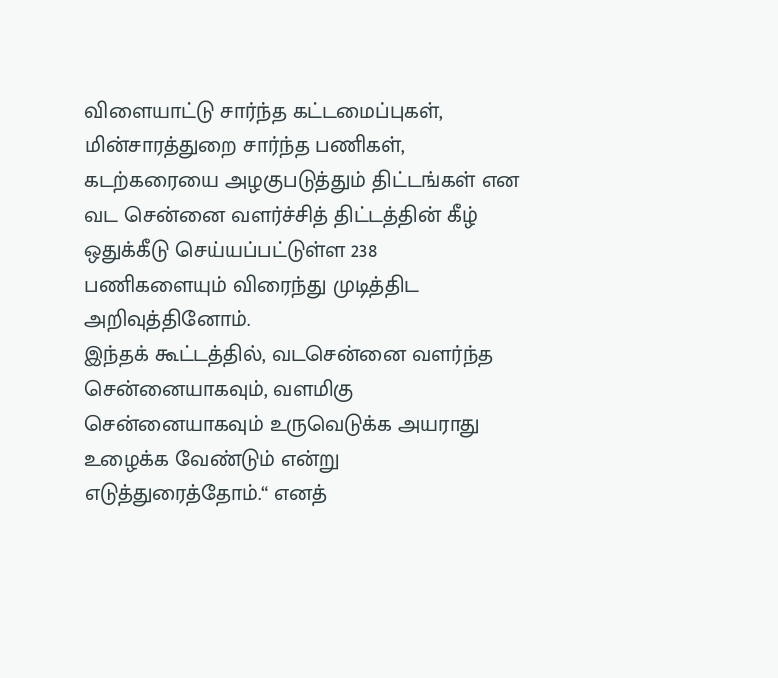விளையாட்டு சார்ந்த கட்டமைப்புகள், மின்சாரத்துறை சார்ந்த பணிகள், கடற்கரையை அழகுபடுத்தும் திட்டங்கள் என வட சென்னை வளர்ச்சித் திட்டத்தின் கீழ் ஒதுக்கீடு செய்யப்பட்டுள்ள 238 பணிகளையும் விரைந்து முடித்திட அறிவுத்தினோம்.
இந்தக் கூட்டத்தில், வடசென்னை வளர்ந்த சென்னையாகவும், வளமிகு சென்னையாகவும் உருவெடுக்க அயராது உழைக்க வேண்டும் என்று எடுத்துரைத்தோம்.“ எனத்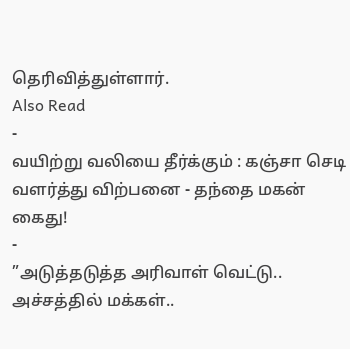தெரிவித்துள்ளார்.
Also Read
-
வயிற்று வலியை தீர்க்கும் : கஞ்சா செடி வளர்த்து விற்பனை - தந்தை மகன் கைது!
-
”அடுத்தடுத்த அரிவாள் வெட்டு.. அச்சத்தில் மக்கள்..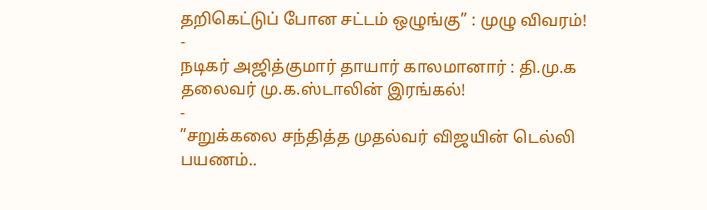தறிகெட்டுப் போன சட்டம் ஒழுங்கு” : முழு விவரம்!
-
நடிகர் அஜித்குமார் தாயார் காலமானார் : தி.மு.க தலைவர் மு.க.ஸ்டாலின் இரங்கல்!
-
”சறுக்கலை சந்தித்த முதல்வர் விஜயின் டெல்லி பயணம்..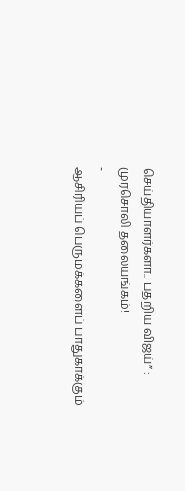செய்தியாளர்களா.. பதறிய விஜய்” : முரசொலி தலையங்கம்!
-
ஆசிரியப் பெருமக்களைப் பாதுகாக்கும்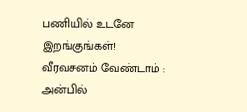பணியில் உடனே இறங்குங்கள்! வீரவசனம் வேண்டாம் : அன்பில்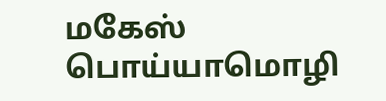மகேஸ் பொய்யாமொழி